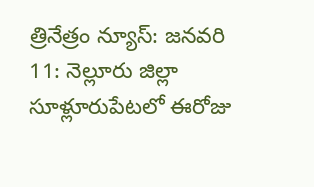త్రినేత్రం న్యూస్: జనవరి 11: నెల్లూరు జిల్లా సూళ్లూరుపేటలో ఈరోజు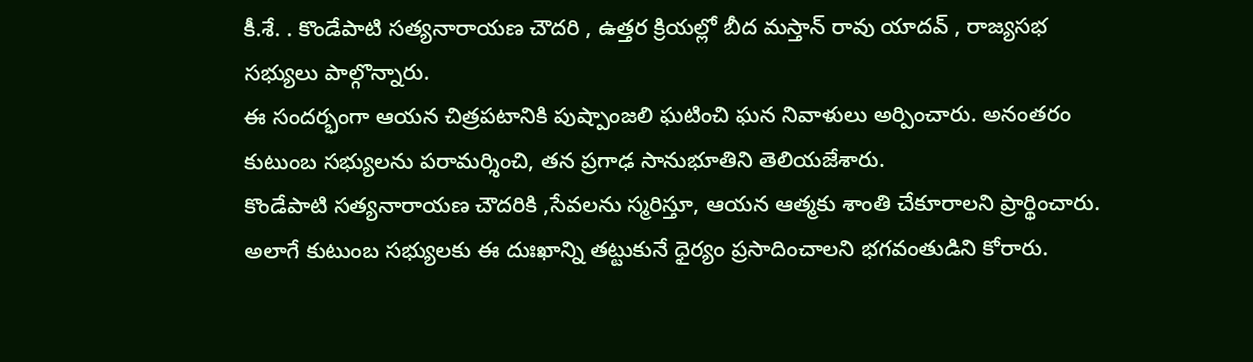కీ.శే. . కొండేపాటి సత్యనారాయణ చౌదరి , ఉత్తర క్రియల్లో బీద మస్తాన్ రావు యాదవ్ , రాజ్యసభ సభ్యులు పాల్గొన్నారు.
ఈ సందర్భంగా ఆయన చిత్రపటానికి పుష్పాంజలి ఘటించి ఘన నివాళులు అర్పించారు. అనంతరం కుటుంబ సభ్యులను పరామర్శించి, తన ప్రగాఢ సానుభూతిని తెలియజేశారు.
కొండేపాటి సత్యనారాయణ చౌదరికి ,సేవలను స్మరిస్తూ, ఆయన ఆత్మకు శాంతి చేకూరాలని ప్రార్థించారు. అలాగే కుటుంబ సభ్యులకు ఈ దుఃఖాన్ని తట్టుకునే ధైర్యం ప్రసాదించాలని భగవంతుడిని కోరారు.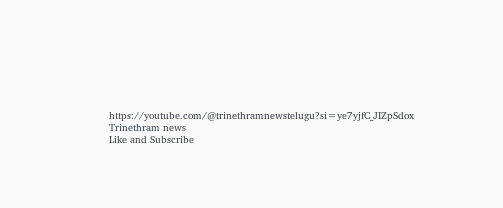https://youtube.com/@trinethramnewstelugu?si=ye7yjfC_JIZpSdox
Trinethram news
Like and Subscribe